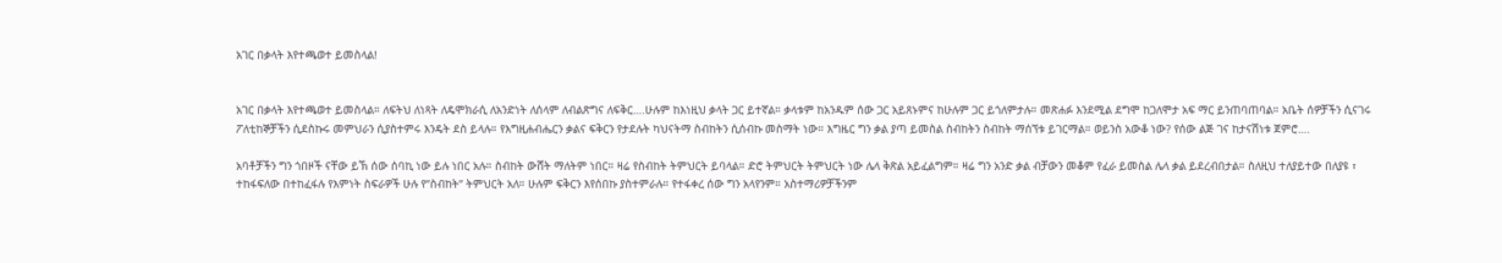አገር በቃላት እየተጫወተ ይመስላል!


አገር በቃላት እየተጫወተ ይመስላል። ለፍትህ ለነጻት ለዴሞክራሲ ለአንድነት ለሰላም ለብልጽግና ለፍቅር….ሁሉም ከእነዚህ ቃላት ጋር ይተኛል። ቃላቱም ከአንዱም ሰው ጋር አይጸኑምና ከሁሉም ጋር ይጎለምታሉ። መጽሐፉ እንደሚል ደግሞ ከጋለሞታ አፍ ማር ይንጠባጠባል። አቤት ሰዎቻችን ሲናገሩ ፖለቲከኞቻችን ሲደስኩሩ መምህራን ሲያስተምሩ እንዴት ደስ ይላሉ። የእግዚሐብሔርን ቃልና ፍቅርን የታደሉት ካህናትማ ስብከትን ሲሰብኩ መስማት ነው። እግዜር ግን ቃል ያጣ ይመስል ስብከትን ስብከት ማሰኘቱ ይገርማል። ወይንስ አውቆ ነው? የሰው ልጅ ገና ከታናሽነቱ ጀምሮ….

አባቶቻችን ግን ጎበዞች ናቸው ይኽ ሰው ሰባኪ ነው ይሉ ነበር አሉ። ስብከት ውሸት ማለትም ነበር። ዛሬ የስብከት ትምህርት ይባላል። ድሮ ትምህርት ትምህርት ነው ሌላ ቅጽል አይፈልግም። ዛሬ ግን አንድ ቃል ብቻውን መቆም የፈራ ይመስል ሌላ ቃል ይደረብበታል። ስለዚህ ተለያይተው በለያዩ ፣ ተከፋፍለው በተከፈፋሉ የእምነት ስፍራዎች ሁሉ የ”ስብከት” ትምህርት አለ። ሁሉም ፍቅርን እየሰበኩ ያስተምራሉ። የተፋቀረ ሰው ግን አላየንም። አስተማሪዎቻችንም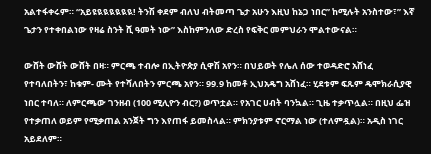አልተፋቀሩም። “አይዩዪዪዪዪዪዪ! ትንሽ ቀደም ብለህ ብትመጣ ጌታ አሁን እዚህ ከኔጋ ነበር” ከሚሉት አንስተው፣” እኛ ጌታን የተቀበልነው የዛሬ ስንት ሺ ዓመት ነው” እስከምንለው ድረስ የፍቅር መምህራን ሞልተውናል።

ውሸት ውሸት ውሸት በዛ። ምርጫ ተብሎ በኢትዮጵያ ሲዋሽ አየን። በህይወት የሌለ ሰው ተወዳድሮ አሸነፈ የተባለበትን፣ ከቁም- ሙት የተሻለበትን ምርጫ አየን። 99.9 ከመቶ ኢህአዴግ አሸነፈ። ሂደቱም ፍጹም ዴሞክራሲያዊ ነበር ተባለ። ለምርጫው ገንዘብ (100 ሚሊዮን ብር?) ወጥቷል። የአገር ሀብት ባንኳል። ጊዜ ተቃጥሏል። በዚህ ፌዝ የተቃጠለ ወይም የሚቃጠል አንጀት ግን እየጠፋ ይመስላል። ምክንያቱም ኖርማል ነው (ተለምዷል)። አዲስ ነገር አይደለም።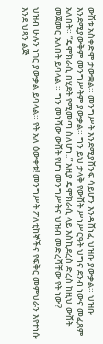ውሽቱ አስቀድሞ ታውቋል። መንግሥት እንደሚያሸንፍ ሳይሆን እንዳሸነፈ ህዝቡ ያውቃል። ህዝቡ እንደሚያውቅም መንግሥትም ያውቃል። ግን ይህ ታላቅ የውሸት ሥነሥርዓት ህግና ደንብ ነውና መፈጸም አለበት። “ዴሞክራሲ በሂደት የሚመጣ ስለሆነ..” እዚያ ዴሞክራሲ ላይ እስኪደረስ ድረስ ከዚህ ውሸት መጀመር አለበት ይባላል ። ግን መነሻው ውሸት የሆነ መንግሥትና ህዝብ መድረሻቸው የት ነው?

ህዝብ ሁሉን ነገር ያውቃል ይባላል። የት አለ ዕውቀቱ! መንግሥት ፖለቲከኞችና የፍቅር መምህራን እየተነሱ እንደ ህጻን ልጅ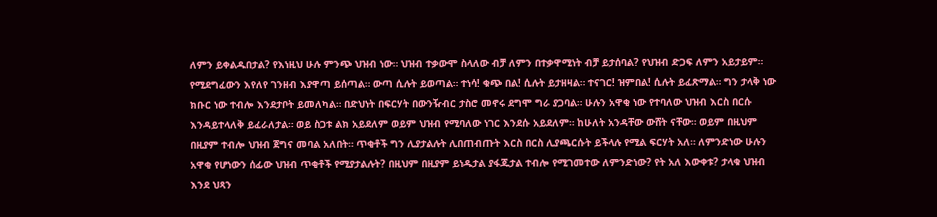ለምን ይቀልዱበታል? የእነዚህ ሁሉ ምንጭ ህዝብ ነው። ህዝብ ተቃውሞ ስላለው ብቻ ለምን በተቃዋሚነት ብቻ ይታሰባል? የህዝብ ድጋፍ ለምን አይታይም። የሚደግፈውን እየለየ ገንዘብ እያዋጣ ይሰጣል። ውጣ ሲሉት ይወጣል። ተነሳ! ቁጭ በል! ሲሉት ይታዘዛል። ተናገር! ዝምበል! ሲሉት ይፈጽማል። ግን ታላቅ ነው ክቡር ነው ተብሎ እንደታቦት ይመለካል። በድህነት በፍርሃት በውንዥብር ታስሮ መኖሩ ደግሞ ግራ ያጋባል። ሁሉን አዋቂ ነው የተባለው ህዝብ እርስ በርሱ እንዳይተላለቅ ይፈራለታል። ወይ ስጋቱ ልክ አይደለም ወይም ህዝብ የሚባለው ነገር እንደሱ አይደለም። ከሁለት አንዳቸው ውሸት ናቸው። ወይም በዚህም በዚያም ተብሎ ህዝብ ጀግና መባል አለበት። ጥቂቶች ግን ሊያታልሉት ሊበጠብጡት እርስ በርስ ሊያጫርሱት ይችላሉ የሚል ፍርሃት አለ። ለምንድነው ሁሉን አዋቂ የሆነውን ሰፊው ህዝብ ጥቂቶች የሚያታልሉት? በዚህም በዚያም ይነዱታል ያፋጁታል ተብሎ የሚገመተው ለምንድነው? የት አለ እውቀቱ? ታላቁ ህዝብ እንደ ህጻን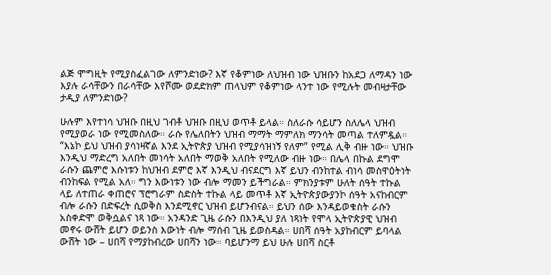ልጅ ሞግዚት የሚያስፈልገው ለምንድነው? እኛ የቆምነው ለህዝብ ነው ህዝቡን ከአደጋ ለማዳን ነው እያሉ ራሳቸውን በራሳቸው እየሾሙ ወደድክም ጠላህም የቆምነው ላንተ ነው የሚሉት መብዛታቸው ታዲያ ለምንድነው?

ሁሉም እየተነሳ ህዝቡ በዚህ ገብቶ ህዝቡ በዚህ ወጥቶ ይላል። ስለራሱ ሳይሆን ስለሌላ ህዝብ የሚያወራ ነው የሚመስለው። ራሱ የሌለበትን ህዝብ ማማት ማምለክ ማንሳት መጣል ተለምዷል። “እኔኮ ይህ ህዝብ ያሳነዛኛል እንደ ኢትዮጵያ ህዝብ የሚያሳዝነኝ የለም” የሚል ሊቅ ብዙ ነው። ህዝቡ እንዲህ ማድረግ አለበት መነሳት አለበት ማወቅ አለበት የሚለው ብዙ ነው። በሌላ በኩል ደግሞ ራሱን ጨምሮ እሱነቱን ከህዝብ ደምሮ እኛ እንዲህ ብናደርግ እኛ ይህን ብንከተል ብነሳ መስዋዕትነት ብንከፍል የሚል አለ። ግን እውነቱን ነው ብሎ ማመን ይችግራል። ምክንያቱም ሁለት ሰዓት ተኩል ላይ ለተጠራ ቀጠሮና ፕሮግራም ስድስት ተኩል ላይ መጥቶ እኛ ኢትዮጵያውያንኮ ሰዓት አናከብርም ብሎ ራሱን በድፍረት ሲወቅስ እንደሚኖር ህዝብ ይሆንብናል። ይህን ሰው እንዳይወቁስት ራሱን አስቀድሞ ወቅሷልና ነጻ ነው። አንዳንድ ጊዜ ራሱን በእንዲህ ያለ ነጻነት የሞላ ኢትዮጵያዊ ህዝብ መኖሩ ውሸት ይሆን ወይንስ እውነት ብሎ ማሰብ ጊዜ ይወስዳል። ሀበሻ ሰዓት አያከብርም ይባላል ውሸት ነው – ሀበሻ የማያከብረው ሀበሻን ነው። ባይሆንማ ይህ ሁሉ ሀበሻ ስርቶ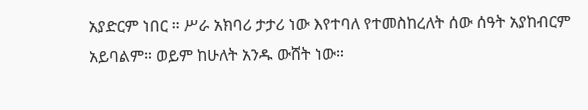አያድርም ነበር ። ሥራ አክባሪ ታታሪ ነው እየተባለ የተመስከረለት ሰው ሰዓት አያከብርም አይባልም። ወይም ከሁለት አንዱ ውሸት ነው።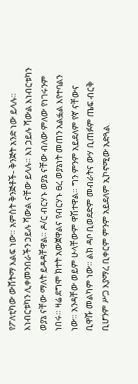የፖለቲካው ውሸትማ እልፍ ነው። አምስት ቅንጅቶች- ቅንጅት አንድ ነው ይላሉ። እነብርቱካን ሊቀመንበራችን ኃይሉ ሻውል ናቸው ይላሉ። እነ ኃይሉ ሻውል እነብርቱካን ወያኔ ናቸው ማለት ይዳዳቸዋል። ዶ/ር ብርሃኑ ወያኔ ናቸው ብለው ምለው የነገሩንም ነበሩ። ዛሬ ደግሞ ክተት አውጀዋልና የብርሃኑ ፀረ ወያኔነት መጠን አልፏል እየተባልን ነው። አንዳቸው ወይም ሁላቸውም ዋሽተዋል። ግን ምንም አይደለም የኛ ናቸውና ቢዋሹ መልካም ነው። ልክ ዳቦ ቢወደድም መብራትና ውሃ ቢጠፉም ጤፍ ብርቅ ቢሆንም ሥጋ እያማረ ቢቀርም ምንም አይደለም ኢኮኖሚው አድጓል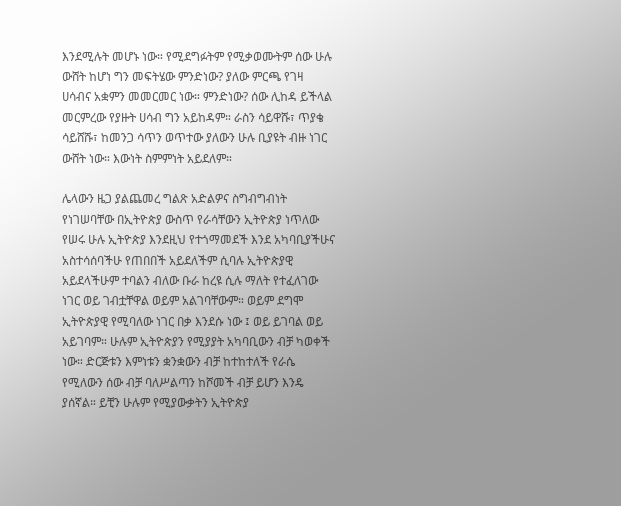እንደሚሉት መሆኑ ነው። የሚደግፉትም የሚቃወሙትም ሰው ሁሉ ውሸት ከሆነ ግን መፍትሄው ምንድነው? ያለው ምርጫ የገዛ ሀሳብና አቋምን መመርመር ነው። ምንድነው? ሰው ሊከዳ ይችላል መርምረው የያዙት ሀሳብ ግን አይከዳም። ራስን ሳይዋሹ፣ ጥያቄ ሳይሸሹ፣ ከመንጋ ሳጥን ወጥተው ያለውን ሁሉ ቢያዩት ብዙ ነገር ውሸት ነው። እውነት ስምምነት አይደለም።

ሌላውን ዜጋ ያልጨመረ ግልጽ አድልዎና ስግብግብነት የነገሠባቸው በኢትዮጵያ ውስጥ የራሳቸውን ኢትዮጵያ ነጥለው የሠሩ ሁሉ ኢትዮጵያ እንደዚህ የተጎማመደች እንደ አካባቢያችሁና አስተሳሰባችሁ የጠበበች አይደለችም ሲባሉ ኢትዮጵያዊ አይደላችሁም ተባልን ብለው ቡራ ከረዩ ሲሉ ማለት የተፈለገው ነገር ወይ ገብቷቸዋል ወይም አልገባቸውም። ወይም ደግሞ ኢትዮጵያዊ የሚባለው ነገር በቃ እንደሱ ነው ፤ ወይ ይገባል ወይ አይገባም። ሁሉም ኢትዮጵያን የሚያያት አካባቢውን ብቻ ካወቀች ነው። ድርጅቱን እምነቱን ቋንቋውን ብቻ ከተከተለች የራሴ የሚለውን ሰው ብቻ ባለሥልጣን ከሾመች ብቻ ይሆን እንዴ ያሰኛል። ይቺን ሁሉም የሚያውቃትን ኢትዮጵያ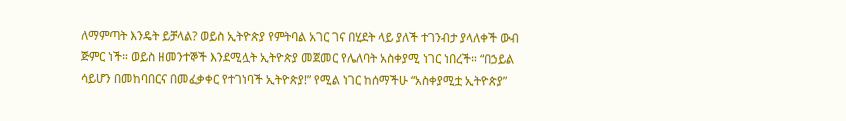ለማምጣት እንዴት ይቻላል? ወይስ ኢትዮጵያ የምትባል አገር ገና በሂደት ላይ ያለች ተገንብታ ያላለቀች ውብ ጅምር ነች። ወይስ ዘመንተኞች እንደሚሏት ኢትዮጵያ መጀመር የሌለባት አስቀያሚ ነገር ነበረች። “በኃይል ሳይሆን በመከባበርና በመፈቃቀር የተገነባች ኢትዮጵያ!” የሚል ነገር ከሰማችሁ “አስቀያሚቷ ኢትዮጵያ”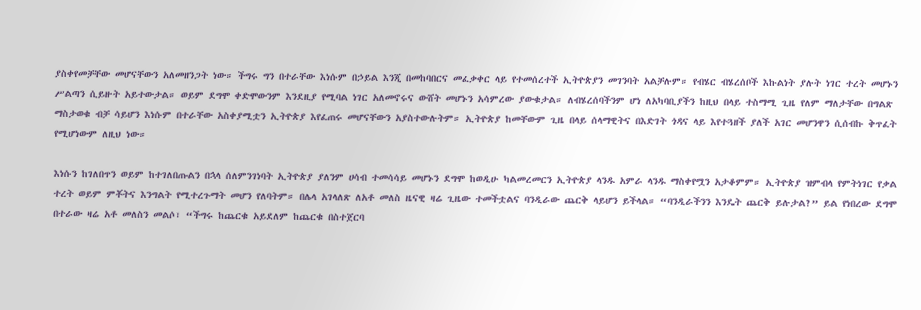ያስቀየመቻቸው መሆናቸውን አለመዘንጋት ነው። ችግሩ ግን በተራቸው እነሱም በኃይል እንጂ በመከባበርና መፈቃቀር ላይ የተመሰረተች ኢትዮጵያን መገንባት አልቻሉም። የብሄር ብሄረሰቦች እኩልነት ያሉት ነገር ተረት መሆኑን ሥልጣን ሲይዙት አይተውታል። ወይም ደግሞ ቀድሞውንም እንደዚያ የሚባል ነገር አለመኖሩና ውሸት መሆኑን አሳምረው ያውቁታል። ለብሄረሰባችንም ሆነ ለአካባቢያችን ከዚህ በላይ ተስማሚ ጊዜ የለም ማለታቸው በግልጽ ማስታወቁ ብቻ ሳይሆን እነሱም በተራቸው አስቀያሚቷን ኢትዮጵያ እየፈጠሩ መሆናቸውን አያስተውሉትም። ኢትዮጵያ ከመቸውም ጊዜ በላይ ሰላማዊትና በእድገት ጎዳና ላይ እየተጓዘች ያለች አገር መሆንዋን ሲሰብኩ ቅጥፈት የሚሆነውም ለዚህ ነው።

እነሱን ከገለበጥን ወይም ከተገለበጡልን በኋላ ሰለምንገነባት ኢትዮጵያ ያለንም ሀሳብ ተመሳሳይ መሆኑን ደግሞ ከወዲሁ ካልመረመርን ኢትዮጵያ ላንዱ አምራ ላንዱ ማስቀየሟን አታቆምም። ኢትዮጵያ ዝምብላ የምትነገር የቃል ተረት ወይም ምቾትና እንግልት የሚተረጉማት መሆን የለባትም። በሌላ አገላለጽ ለአቶ መለስ ዜናዊ ዛሬ ጊዜው ተመችቷልና ባንዲራው ጨርቅ ላይሆን ይችላል። “ባንዲራችንን እንዴት ጨርቅ ይሉታል?” ይል የነበረው ደግሞ በተራው ዛሬ አቶ መለስን መልሶ፣ “ችግሩ ከጨርቁ አይደለም ከጨርቁ በስተጀርባ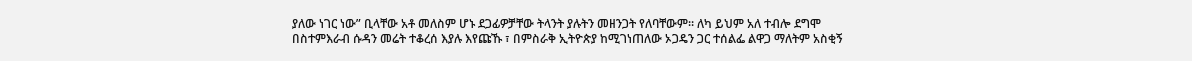ያለው ነገር ነው” ቢላቸው አቶ መለስም ሆኑ ደጋፊዎቻቸው ትላንት ያሉትን መዘንጋት የለባቸውም። ለካ ይህም አለ ተብሎ ደግሞ በስተምእራብ ሱዳን መሬት ተቆረሰ እያሉ እየጩኹ ፣ በምስራቅ ኢትዮጵያ ከሚገነጠለው ኦጋዴን ጋር ተሰልፌ ልዋጋ ማለትም አስቂኝ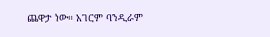ጨዋታ ነው። አገርም ባንዲራም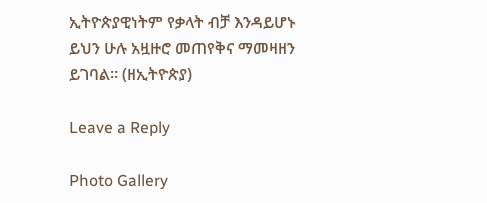ኢትዮጵያዊነትም የቃላት ብቻ እንዳይሆኑ ይህን ሁሉ አዟዙሮ መጠየቅና ማመዛዘን ይገባል። (ዘኢትዮጵያ)

Leave a Reply

Photo Gallery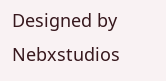Designed by Nebxstudios